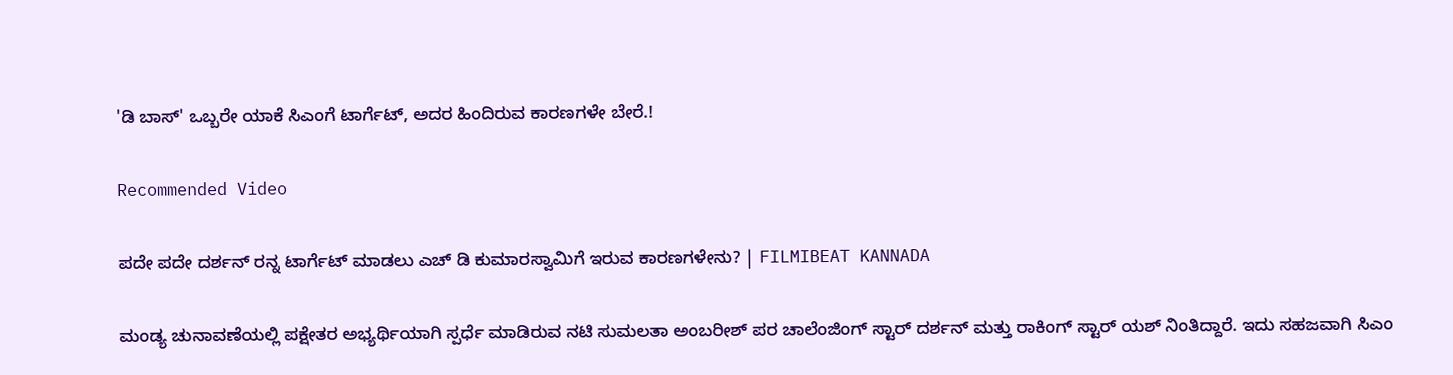'ಡಿ ಬಾಸ್' ಒಬ್ಬರೇ ಯಾಕೆ ಸಿಎಂಗೆ ಟಾರ್ಗೆಟ್, ಅದರ ಹಿಂದಿರುವ ಕಾರಣಗಳೇ ಬೇರೆ.!

Recommended Video

ಪದೇ ಪದೇ ದರ್ಶನ್ ರನ್ನ ಟಾರ್ಗೆಟ್ ಮಾಡಲು ಎಚ್ ಡಿ ಕುಮಾರಸ್ವಾಮಿಗೆ ಇರುವ ಕಾರಣಗಳೇನು? | FILMIBEAT KANNADA

ಮಂಡ್ಯ ಚುನಾವಣೆಯಲ್ಲಿ ಪಕ್ಷೇತರ ಅಭ್ಯರ್ಥಿಯಾಗಿ ಸ್ಪರ್ಧೆ ಮಾಡಿರುವ ನಟಿ ಸುಮಲತಾ ಅಂಬರೀಶ್ ಪರ ಚಾಲೆಂಜಿಂಗ್ ಸ್ಟಾರ್ ದರ್ಶನ್ ಮತ್ತು ರಾಕಿಂಗ್ ಸ್ಟಾರ್ ಯಶ್ ನಿಂತಿದ್ದಾರೆ. ಇದು ಸಹಜವಾಗಿ ಸಿಎಂ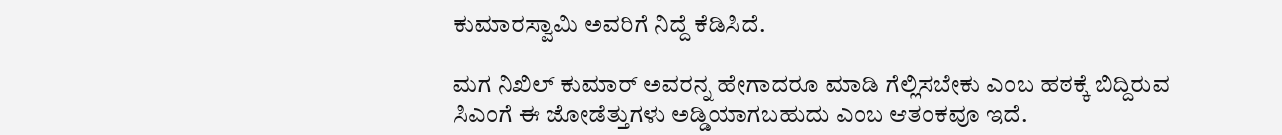ಕುಮಾರಸ್ವಾಮಿ ಅವರಿಗೆ ನಿದ್ದೆ ಕೆಡಿಸಿದೆ.

ಮಗ ನಿಖಿಲ್ ಕುಮಾರ್ ಅವರನ್ನ ಹೇಗಾದರೂ ಮಾಡಿ ಗೆಲ್ಲಿಸಬೇಕು ಎಂಬ ಹಠಕ್ಕೆ ಬಿದ್ದಿರುವ ಸಿಎಂಗೆ ಈ ಜೋಡೆತ್ತುಗಳು ಅಡ್ಡಿಯಾಗಬಹುದು ಎಂಬ ಆತಂಕವೂ ಇದೆ.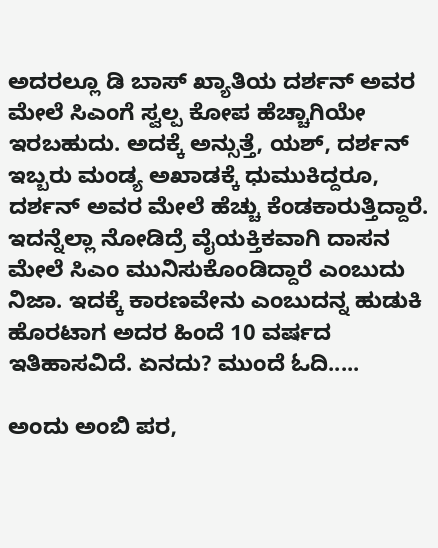ಅದರಲ್ಲೂ ಡಿ ಬಾಸ್ ಖ್ಯಾತಿಯ ದರ್ಶನ್ ಅವರ ಮೇಲೆ ಸಿಎಂಗೆ ಸ್ವಲ್ಪ ಕೋಪ ಹೆಚ್ಚಾಗಿಯೇ ಇರಬಹುದು. ಅದಕ್ಕೆ ಅನ್ಸುತ್ತೆ, ಯಶ್, ದರ್ಶನ್ ಇಬ್ಬರು ಮಂಡ್ಯ ಅಖಾಡಕ್ಕೆ ಧುಮುಕಿದ್ದರೂ, ದರ್ಶನ್ ಅವರ ಮೇಲೆ ಹೆಚ್ಚು ಕೆಂಡಕಾರುತ್ತಿದ್ದಾರೆ. ಇದನ್ನೆಲ್ಲಾ ನೋಡಿದ್ರೆ ವೈಯಕ್ತಿಕವಾಗಿ ದಾಸನ ಮೇಲೆ ಸಿಎಂ ಮುನಿಸುಕೊಂಡಿದ್ದಾರೆ ಎಂಬುದು ನಿಜಾ. ಇದಕ್ಕೆ ಕಾರಣವೇನು ಎಂಬುದನ್ನ ಹುಡುಕಿ ಹೊರಟಾಗ ಅದರ ಹಿಂದೆ 10 ವರ್ಷದ ಇತಿಹಾಸವಿದೆ. ಏನದು? ಮುಂದೆ ಓದಿ.....

ಅಂದು ಅಂಬಿ ಪರ,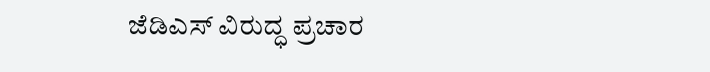ಜೆಡಿಎಸ್ ವಿರುದ್ಧ ಪ್ರಚಾರ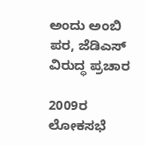ಅಂದು ಅಂಬಿ ಪರ, ಜೆಡಿಎಸ್ ವಿರುದ್ಧ ಪ್ರಚಾರ

2009ರ ಲೋಕಸಭೆ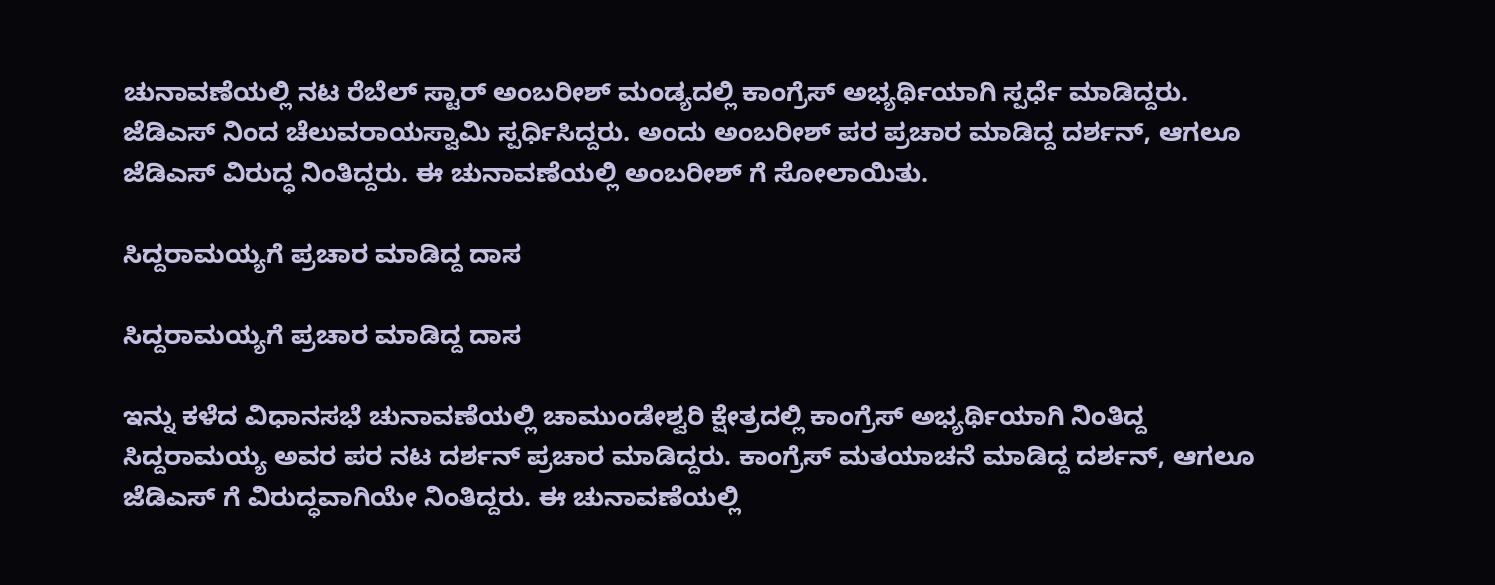ಚುನಾವಣೆಯಲ್ಲಿ ನಟ ರೆಬೆಲ್ ಸ್ಟಾರ್ ಅಂಬರೀಶ್ ಮಂಡ್ಯದಲ್ಲಿ ಕಾಂಗ್ರೆಸ್ ಅಭ್ಯರ್ಥಿಯಾಗಿ ಸ್ಪರ್ಧೆ ಮಾಡಿದ್ದರು. ಜೆಡಿಎಸ್ ನಿಂದ ಚೆಲುವರಾಯಸ್ವಾಮಿ ಸ್ಪರ್ಧಿಸಿದ್ದರು. ಅಂದು ಅಂಬರೀಶ್ ಪರ ಪ್ರಚಾರ ಮಾಡಿದ್ದ ದರ್ಶನ್, ಆಗಲೂ ಜೆಡಿಎಸ್ ವಿರುದ್ಧ ನಿಂತಿದ್ದರು. ಈ ಚುನಾವಣೆಯಲ್ಲಿ ಅಂಬರೀಶ್ ಗೆ ಸೋಲಾಯಿತು.

ಸಿದ್ದರಾಮಯ್ಯಗೆ ಪ್ರಚಾರ ಮಾಡಿದ್ದ ದಾಸ

ಸಿದ್ದರಾಮಯ್ಯಗೆ ಪ್ರಚಾರ ಮಾಡಿದ್ದ ದಾಸ

ಇನ್ನು ಕಳೆದ ವಿಧಾನಸಭೆ ಚುನಾವಣೆಯಲ್ಲಿ ಚಾಮುಂಡೇಶ್ವರಿ ಕ್ಷೇತ್ರದಲ್ಲಿ ಕಾಂಗ್ರೆಸ್ ಅಭ್ಯರ್ಥಿಯಾಗಿ ನಿಂತಿದ್ದ ಸಿದ್ದರಾಮಯ್ಯ ಅವರ ಪರ ನಟ ದರ್ಶನ್ ಪ್ರಚಾರ ಮಾಡಿದ್ದರು. ಕಾಂಗ್ರೆಸ್ ಮತಯಾಚನೆ ಮಾಡಿದ್ದ ದರ್ಶನ್, ಆಗಲೂ ಜೆಡಿಎಸ್ ಗೆ ವಿರುದ್ಧವಾಗಿಯೇ ನಿಂತಿದ್ದರು. ಈ ಚುನಾವಣೆಯಲ್ಲಿ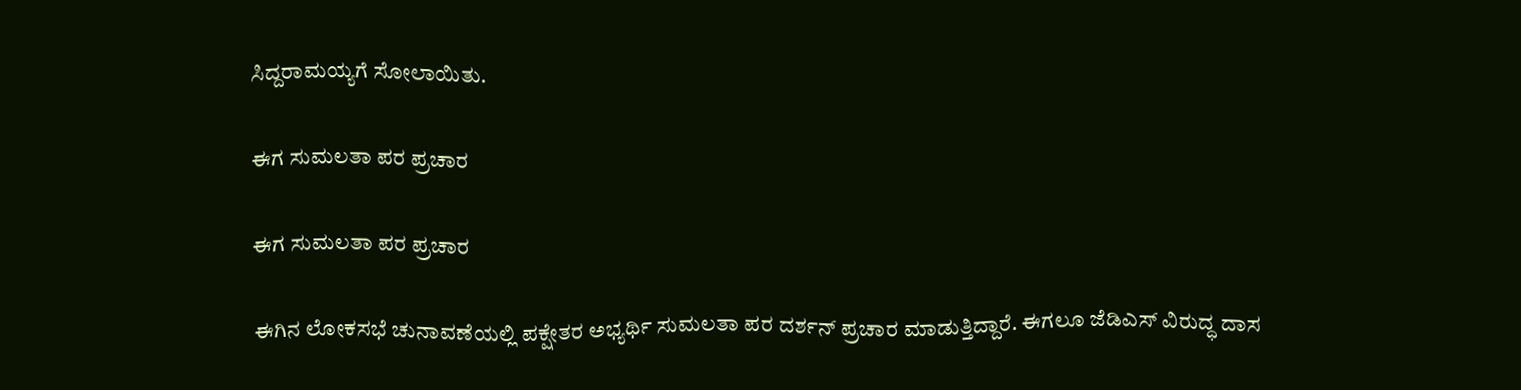ಸಿದ್ದರಾಮಯ್ಯಗೆ ಸೋಲಾಯಿತು.

ಈಗ ಸುಮಲತಾ ಪರ ಪ್ರಚಾರ

ಈಗ ಸುಮಲತಾ ಪರ ಪ್ರಚಾರ

ಈಗಿನ ಲೋಕಸಭೆ ಚುನಾವಣೆಯಲ್ಲಿ ಪಕ್ಷೇತರ ಅಭ್ಯರ್ಥಿ ಸುಮಲತಾ ಪರ ದರ್ಶನ್ ಪ್ರಚಾರ ಮಾಡುತ್ತಿದ್ದಾರೆ. ಈಗಲೂ ಜೆಡಿಎಸ್ ವಿರುದ್ಧ ದಾಸ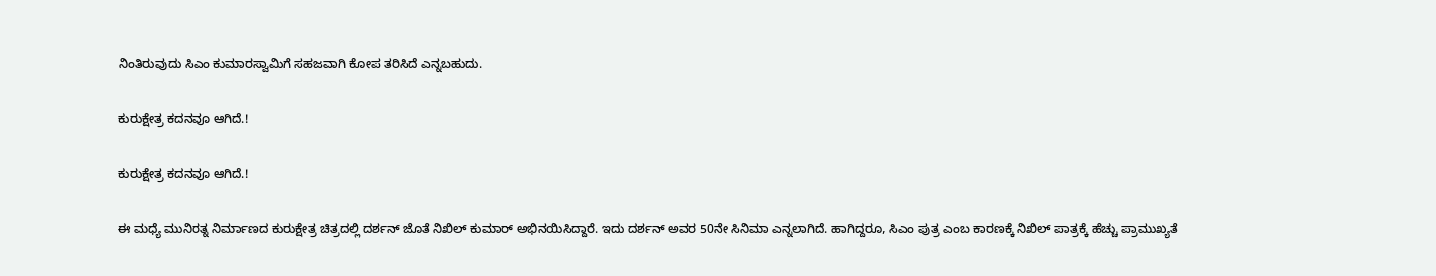ನಿಂತಿರುವುದು ಸಿಎಂ ಕುಮಾರಸ್ವಾಮಿಗೆ ಸಹಜವಾಗಿ ಕೋಪ ತರಿಸಿದೆ ಎನ್ನಬಹುದು.

ಕುರುಕ್ಷೇತ್ರ ಕದನವೂ ಆಗಿದೆ.!

ಕುರುಕ್ಷೇತ್ರ ಕದನವೂ ಆಗಿದೆ.!

ಈ ಮಧ್ಯೆ ಮುನಿರತ್ನ ನಿರ್ಮಾಣದ ಕುರುಕ್ಷೇತ್ರ ಚಿತ್ರದಲ್ಲಿ ದರ್ಶನ್ ಜೊತೆ ನಿಖಿಲ್ ಕುಮಾರ್ ಅಭಿನಯಿಸಿದ್ದಾರೆ. ಇದು ದರ್ಶನ್ ಅವರ 50ನೇ ಸಿನಿಮಾ ಎನ್ನಲಾಗಿದೆ. ಹಾಗಿದ್ದರೂ, ಸಿಎಂ ಪುತ್ರ ಎಂಬ ಕಾರಣಕ್ಕೆ ನಿಖಿಲ್ ಪಾತ್ರಕ್ಕೆ ಹೆಚ್ಚು ಪ್ರಾಮುಖ್ಯತೆ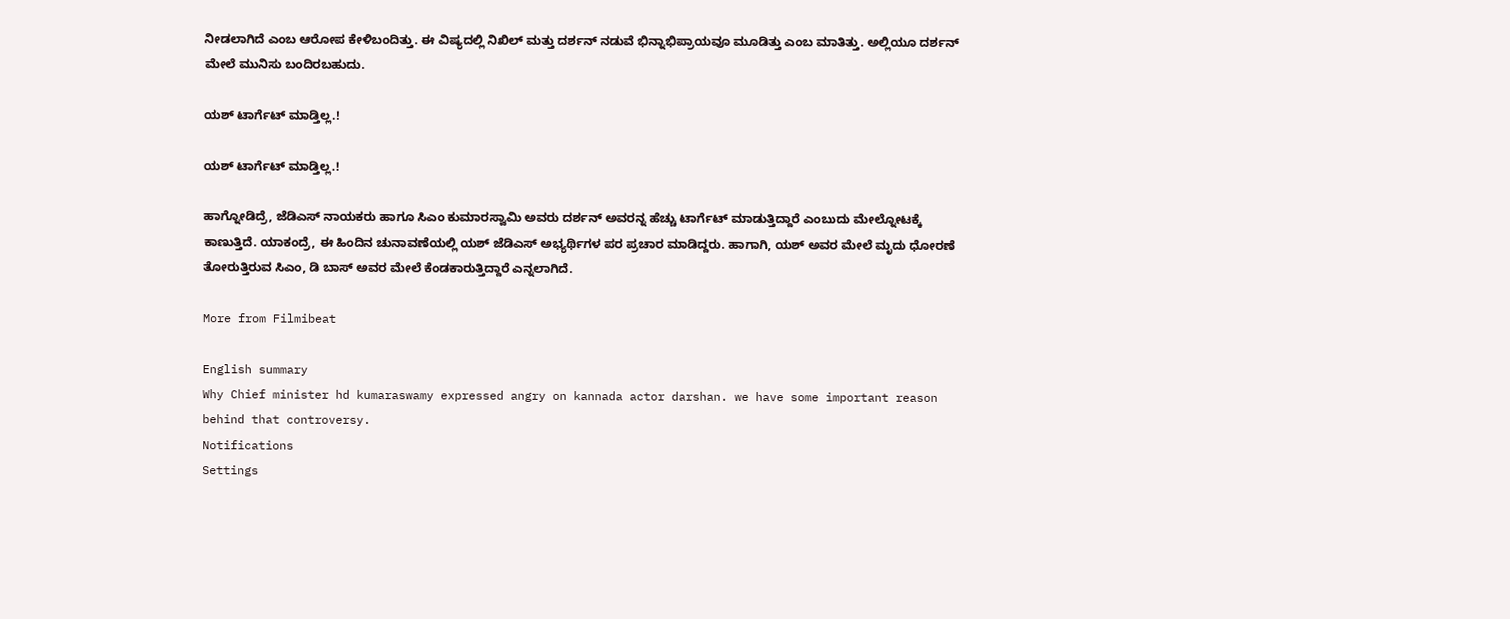ನೀಡಲಾಗಿದೆ ಎಂಬ ಆರೋಪ ಕೇಳಿಬಂದಿತ್ತು. ಈ ವಿಷ್ಯದಲ್ಲಿ ನಿಖಿಲ್ ಮತ್ತು ದರ್ಶನ್ ನಡುವೆ ಭಿನ್ನಾಭಿಪ್ರಾಯವೂ ಮೂಡಿತ್ತು ಎಂಬ ಮಾತಿತ್ತು. ಅಲ್ಲಿಯೂ ದರ್ಶನ್ ಮೇಲೆ ಮುನಿಸು ಬಂದಿರಬಹುದು.

ಯಶ್ ಟಾರ್ಗೆಟ್ ಮಾಡ್ತಿಲ್ಲ.!

ಯಶ್ ಟಾರ್ಗೆಟ್ ಮಾಡ್ತಿಲ್ಲ.!

ಹಾಗ್ನೋಡಿದ್ರೆ, ಜೆಡಿಎಸ್ ನಾಯಕರು ಹಾಗೂ ಸಿಎಂ ಕುಮಾರಸ್ವಾಮಿ ಅವರು ದರ್ಶನ್ ಅವರನ್ನ ಹೆಚ್ಚು ಟಾರ್ಗೆಟ್ ಮಾಡುತ್ತಿದ್ದಾರೆ ಎಂಬುದು ಮೇಲ್ನೋಟಕ್ಕೆ ಕಾಣುತ್ತಿದೆ. ಯಾಕಂದ್ರೆ, ಈ ಹಿಂದಿನ ಚುನಾವಣೆಯಲ್ಲಿ ಯಶ್ ಜೆಡಿಎಸ್ ಅಭ್ಯರ್ಥಿಗಳ ಪರ ಪ್ರಚಾರ ಮಾಡಿದ್ದರು. ಹಾಗಾಗಿ, ಯಶ್ ಅವರ ಮೇಲೆ ಮೃದು ಧೋರಣೆ ತೋರುತ್ತಿರುವ ಸಿಎಂ, ಡಿ ಬಾಸ್ ಅವರ ಮೇಲೆ ಕೆಂಡಕಾರುತ್ತಿದ್ದಾರೆ ಎನ್ನಲಾಗಿದೆ.

More from Filmibeat

English summary
Why Chief minister hd kumaraswamy expressed angry on kannada actor darshan. we have some important reason behind that controversy.
Notifications
Settings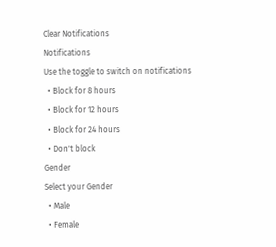Clear Notifications
Notifications
Use the toggle to switch on notifications
  • Block for 8 hours
  • Block for 12 hours
  • Block for 24 hours
  • Don't block
Gender
Select your Gender
  • Male
  • Female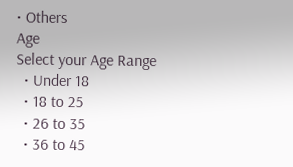• Others
Age
Select your Age Range
  • Under 18
  • 18 to 25
  • 26 to 35
  • 36 to 45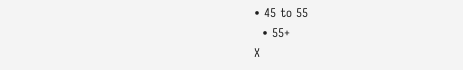• 45 to 55
  • 55+
X